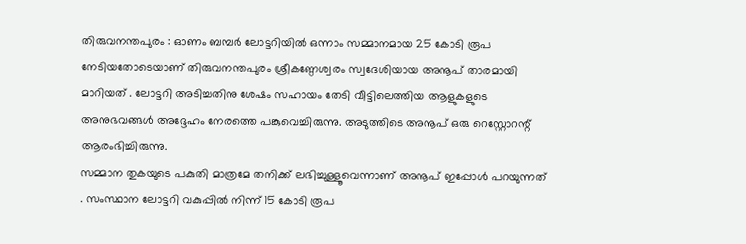തിരുവനന്തപുരം : ഓണം ബമ്പർ ലോട്ടറിയിൽ ഒന്നാം സമ്മാനമായ 25 കോടി രൂപ നേടിയതോടെയാണ് തിരുവനന്തപുരം ശ്രീകണ്ഠേശ്വരം സ്വദേശിയായ അനൂപ് താരമായി മാറിയത് . ലോട്ടറി അടിച്ചതിനു ശേഷം സഹായം തേടി വീട്ടിലെത്തിയ ആളുകളുടെ അനുഭവങ്ങൾ അദ്ദേഹം നേരത്തെ പങ്കുവെച്ചിരുന്നു. അടുത്തിടെ അനൂപ് ഒരു റെസ്റ്റോറന്റ് ആരംഭിച്ചിരുന്നു.
സമ്മാന തുകയുടെ പകുതി മാത്രമേ തനിക്ക് ലഭിച്ചുള്ളൂവെന്നാണ് അനൂപ് ഇപ്പോൾ പറയുന്നത് . സംസ്ഥാന ലോട്ടറി വകുപ്പിൽ നിന്ന് 15 കോടി രൂപ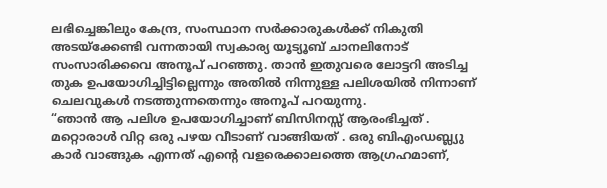ലഭിച്ചെങ്കിലും കേന്ദ്ര, സംസ്ഥാന സർക്കാരുകൾക്ക് നികുതി അടയ്ക്കേണ്ടി വന്നതായി സ്വകാര്യ യൂട്യൂബ് ചാനലിനോട് സംസാരിക്കവെ അനൂപ് പറഞ്ഞു. താൻ ഇതുവരെ ലോട്ടറി അടിച്ച തുക ഉപയോഗിച്ചിട്ടില്ലെന്നും അതിൽ നിന്നുള്ള പലിശയിൽ നിന്നാണ് ചെലവുകൾ നടത്തുന്നതെന്നും അനൂപ് പറയുന്നു.
“ഞാൻ ആ പലിശ ഉപയോഗിച്ചാണ് ബിസിനസ്സ് ആരംഭിച്ചത് . മറ്റൊരാൾ വിറ്റ ഒരു പഴയ വീടാണ് വാങ്ങിയത് . ഒരു ബിഎംഡബ്ല്യു കാർ വാങ്ങുക എന്നത് എന്റെ വളരെക്കാലത്തെ ആഗ്രഹമാണ്,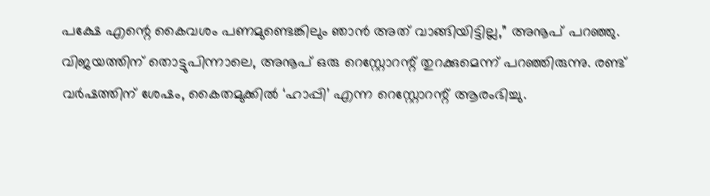പക്ഷേ എന്റെ കൈവശം പണമുണ്ടെങ്കിലും ഞാൻ അത് വാങ്ങിയിട്ടില്ല,” അനൂപ് പറഞ്ഞു.
വിജയത്തിന് തൊട്ടുപിന്നാലെ, അനൂപ് ഒരു റെസ്റ്റോറന്റ് തുറക്കുമെന്ന് പറഞ്ഞിരുന്നു. രണ്ട് വർഷത്തിന് ശേഷം, കൈതമുക്കിൽ ‘ഹാപ്പി’ എന്ന റെസ്റ്റോറന്റ് ആരംഭിച്ചു.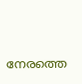നേരത്തെ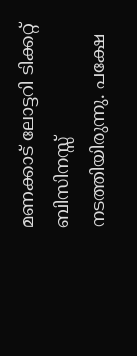മണക്കാട് ലോട്ടറി ടിക്കറ്റ് ബിസിനസ്സ് നടത്തിയിരുന്നു. പക്ഷേ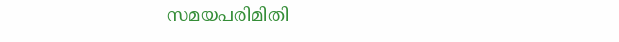സമയപരിമിതി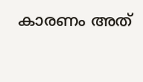കാരണം അത്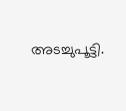അടച്ചുപൂട്ടി.